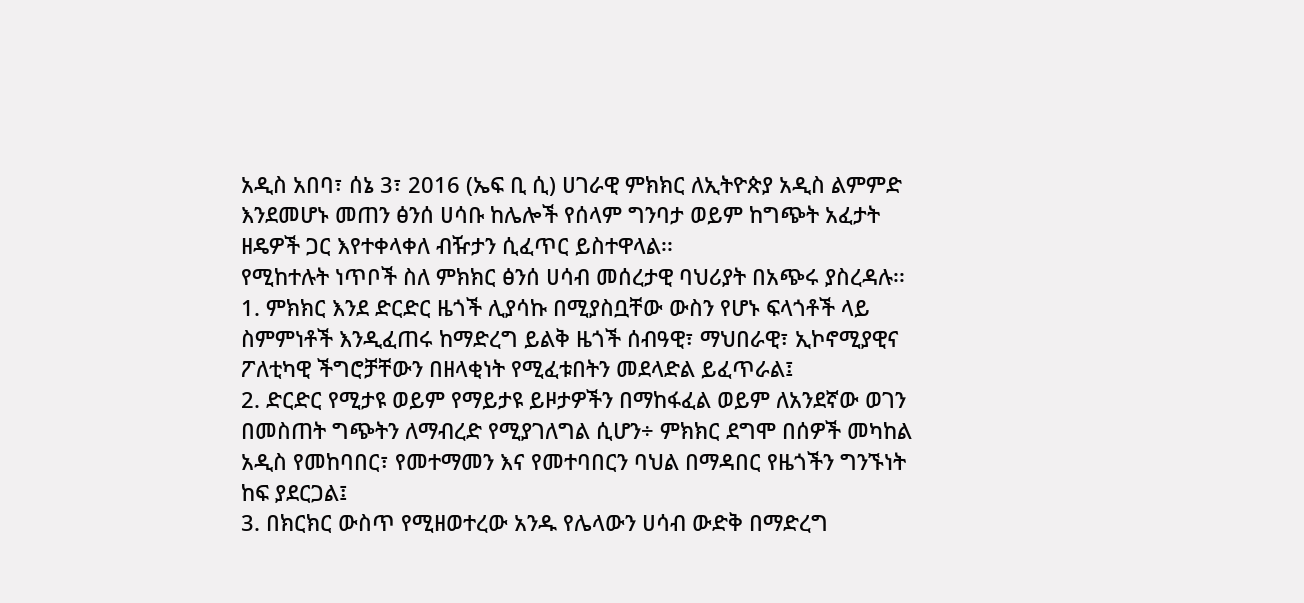አዲስ አበባ፣ ሰኔ 3፣ 2016 (ኤፍ ቢ ሲ) ሀገራዊ ምክክር ለኢትዮጵያ አዲስ ልምምድ እንደመሆኑ መጠን ፅንሰ ሀሳቡ ከሌሎች የሰላም ግንባታ ወይም ከግጭት አፈታት ዘዴዎች ጋር እየተቀላቀለ ብዥታን ሲፈጥር ይስተዋላል፡፡
የሚከተሉት ነጥቦች ስለ ምክክር ፅንሰ ሀሳብ መሰረታዊ ባህሪያት በአጭሩ ያስረዳሉ፡፡
1. ምክክር እንደ ድርድር ዜጎች ሊያሳኩ በሚያስቧቸው ውስን የሆኑ ፍላጎቶች ላይ ስምምነቶች እንዲፈጠሩ ከማድረግ ይልቅ ዜጎች ሰብዓዊ፣ ማህበራዊ፣ ኢኮኖሚያዊና ፖለቲካዊ ችግሮቻቸውን በዘላቂነት የሚፈቱበትን መደላድል ይፈጥራል፤
2. ድርድር የሚታዩ ወይም የማይታዩ ይዞታዎችን በማከፋፈል ወይም ለአንደኛው ወገን በመስጠት ግጭትን ለማብረድ የሚያገለግል ሲሆን÷ ምክክር ደግሞ በሰዎች መካከል አዲስ የመከባበር፣ የመተማመን እና የመተባበርን ባህል በማዳበር የዜጎችን ግንኙነት ከፍ ያደርጋል፤
3. በክርክር ውስጥ የሚዘወተረው አንዱ የሌላውን ሀሳብ ውድቅ በማድረግ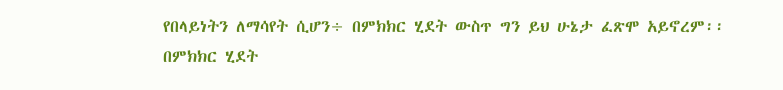የበላይነትን ለማሳየት ሲሆን÷ በምክክር ሂደት ውስጥ ግን ይህ ሁኔታ ፈጽሞ አይኖረም፡፡
በምክክር ሂደት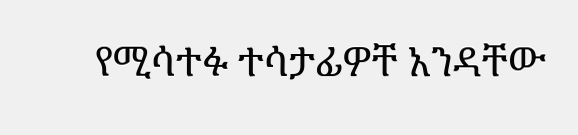የሚሳተፉ ተሳታፊዎቸ አንዳቸው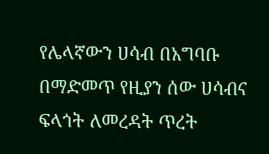የሌላኛውን ሀሳብ በአግባቡ በማድመጥ የዚያን ሰው ሀሳብና ፍላጎት ለመረዳት ጥረት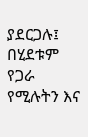ያደርጋሉ፤ በሂደቱም የጋራ የሚሉትን እና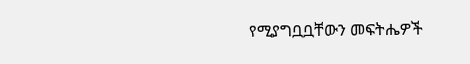የሚያግቧቧቸውን መፍትሔዎች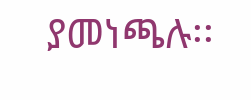ያመነጫሉ፡፡